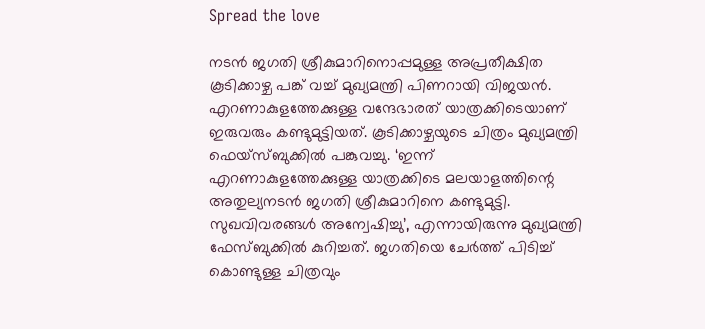Spread the love

നടന്‍ ജഗതി ശ്രീകുമാറിനൊപ്പമുള്ള അപ്രതീക്ഷിത കൂടിക്കാഴ്ച പങ്ക് വച്ച് മുഖ്യമന്ത്രി പിണറായി വിജയന്‍. എറണാകുളത്തേക്കുള്ള വന്ദേഭാരത് യാത്രക്കിടെയാണ് ഇരുവരും കണ്ടുമുട്ടിയത്. കൂടിക്കാഴ്ചയുടെ ചിത്രം മുഖ്യമന്ത്രി ഫെയ്‌സ്ബുക്കില്‍ പങ്കുവച്ചു. ‘ഇന്ന് എറണാകുളത്തേക്കുള്ള യാത്രക്കിടെ മലയാളത്തിന്റെ അതുല്യനടന്‍ ജഗതി ശ്രീകുമാറിനെ കണ്ടുമുട്ടി. സുഖവിവരങ്ങള്‍ അന്വേഷിച്ചു’, എന്നായിരുന്നു മുഖ്യമന്ത്രി ഫേസ്ബുക്കില്‍ കുറിച്ചത്. ജഗതിയെ ചേര്‍ത്ത് പിടിച്ച് കൊണ്ടുള്ള ചിത്രവും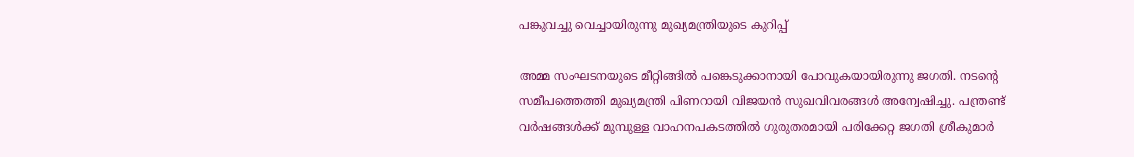പങ്കുവച്ചു വെച്ചായിരുന്നു മുഖ്യമന്ത്രിയുടെ കുറിപ്പ്

അമ്മ സംഘടനയുടെ മീറ്റിങ്ങില്‍ പങ്കെടുക്കാനായി പോവുകയായിരുന്നു ജഗതി. നടന്റെ സമീപത്തെത്തി മുഖ്യമന്ത്രി പിണറായി വിജയന്‍ സുഖവിവരങ്ങള്‍ അന്വേഷിച്ചു. പന്ത്രണ്ട് വര്‍ഷങ്ങള്‍ക്ക് മുമ്പുള്ള വാഹനപകടത്തില്‍ ഗുരുതരമായി പരിക്കേറ്റ ജഗതി ശ്രീകുമാര്‍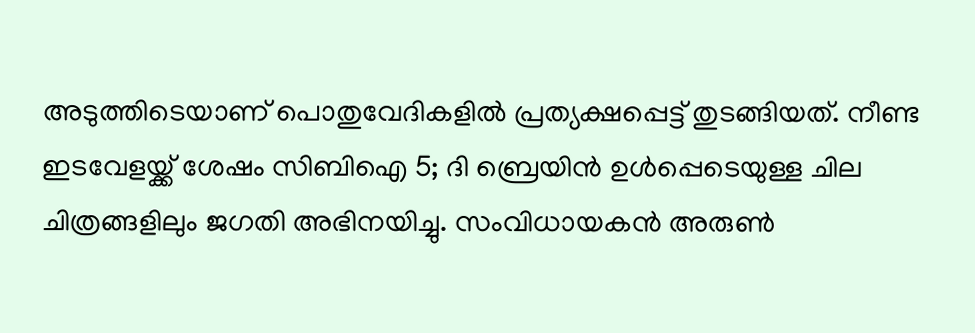അടുത്തിടെയാണ് പൊതുവേദികളില്‍ പ്രത്യക്ഷപ്പെട്ട് തുടങ്ങിയത്. നീണ്ട ഇടവേളയ്ക്ക് ശേഷം സിബിഐ 5; ദി ബ്രെയിന്‍ ഉള്‍പ്പെടെയുള്ള ചില ചിത്രങ്ങളിലും ജഗതി അഭിനയിച്ചു. സംവിധായകന്‍ അരുണ്‍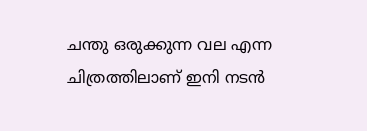ചന്തു ഒരുക്കുന്ന വല എന്ന ചിത്രത്തിലാണ് ഇനി നടന്‍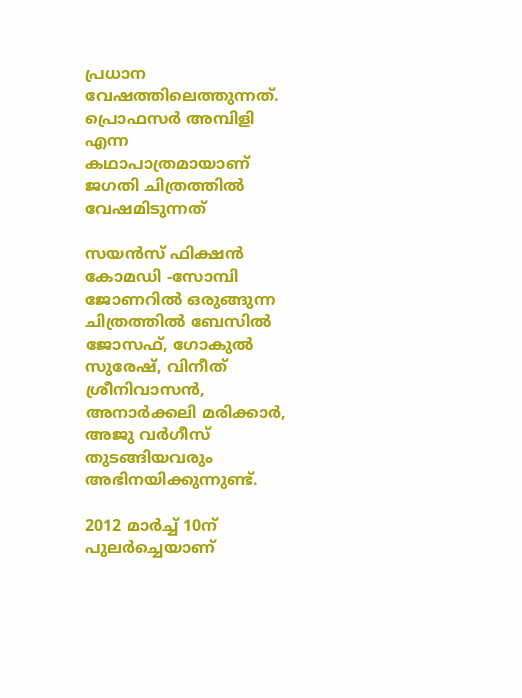പ്രധാന വേഷത്തിലെത്തുന്നത്. പ്രൊഫസര്‍ അമ്പിളി എന്ന കഥാപാത്രമായാണ് ജഗതി ചിത്രത്തില്‍ വേഷമിടുന്നത്

സയൻസ് ഫിക്ഷന്‍ കോമഡി -സോമ്പി ജോണറില്‍ ഒരുങ്ങുന്ന ചിത്രത്തില്‍ ബേസില്‍ ജോസഫ്, ഗോകുല്‍ സുരേഷ്, വിനീത് ശ്രീനിവാസന്‍, അനാര്‍ക്കലി മരിക്കാര്‍, അജു വര്‍ഗീസ് തുടങ്ങിയവരും അഭിനയിക്കുന്നുണ്ട്.

2012 മാര്‍ച്ച് 10ന് പുലര്‍ച്ചെയാണ്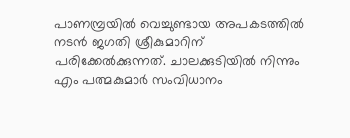പാണമ്പ്രയില്‍ വെച്ചുണ്ടായ അപകടത്തില്‍ നടന്‍ ജഗതി ശ്രീകുമാറിന് പരിക്കേല്‍ക്കുന്നത്. ചാലക്കുടിയില്‍ നിന്നും എം പത്മകുമാര്‍ സംവിധാനം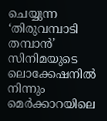ചെയ്യുന്ന ‘തിരുവമ്പാടി തമ്പാന്‍’ സിനിമയുടെ ലൊക്കേഷനില്‍ നിന്നും മെര്‍ക്കാറയിലെ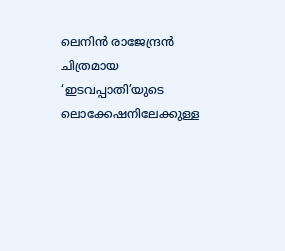ലെനിന്‍ രാജേന്ദ്രന്‍ ചിത്രമായ ‘ഇടവപ്പാതി’യുടെ ലൊക്കേഷനിലേക്കുള്ള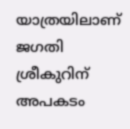യാത്രയിലാണ് ജഗതി ശ്രീകുറിന് അപകടം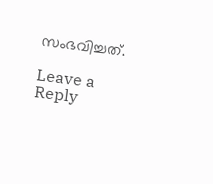സംഭവിച്ചത്.

Leave a Reply